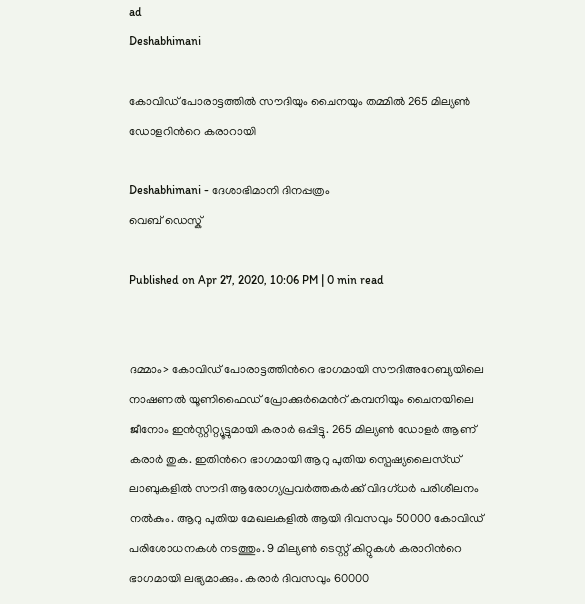ad
Deshabhimani

കോവിഡ്‌ പോരാട്ടത്തില്‍ സൗദിയും ചൈനയും തമ്മില്‍ 265 മില്യണ്‍ ഡോളറിന്‍റെ കരാറായി

Deshabhimani - ദേശാഭിമാനി ദിനപ്പത്രം
വെബ് ഡെസ്ക്

Published on Apr 27, 2020, 10:06 PM | 0 min read


ദമ്മാം> കോവിഡ്‌ പോരാട്ടത്തിന്‍റെ ഭാഗമായി സൗദിഅറേബ്യയിലെ നാഷണല്‍ യൂണിഫൈഡ് പ്രോക്കുര്‍മെന്‍റ് കമ്പനിയും ചൈനയിലെ ജീനോം ഇന്‍സ്റ്റിറ്റ്യൂട്ടുമായി കരാര്‍ ഒപ്പിട്ടു. 265 മില്യണ്‍ ഡോളര്‍ ആണ് കരാര്‍ തുക. ഇതിന്‍റെ ഭാഗമായി ആറു പുതിയ സ്പെഷ്യലൈസ്ഡ്‌ ലാബുകളില്‍ സൗദി ആരോഗ്യപ്രവര്‍ത്തകര്‍ക്ക് വിദഗ്ധര്‍ പരിശീലനം നല്‍കും. ആറു പുതിയ മേഖലകളില്‍ ആയി ദിവസവും 50000 കോവിഡ്‌ പരിശോധനകള്‍ നടത്തും. 9 മില്യണ്‍ ടെസ്റ്റ്‌ കിറ്റുകള്‍ കരാറിന്‍റെ ഭാഗമായി ലഭ്യമാക്കും. കരാര്‍ ദിവസവും 60000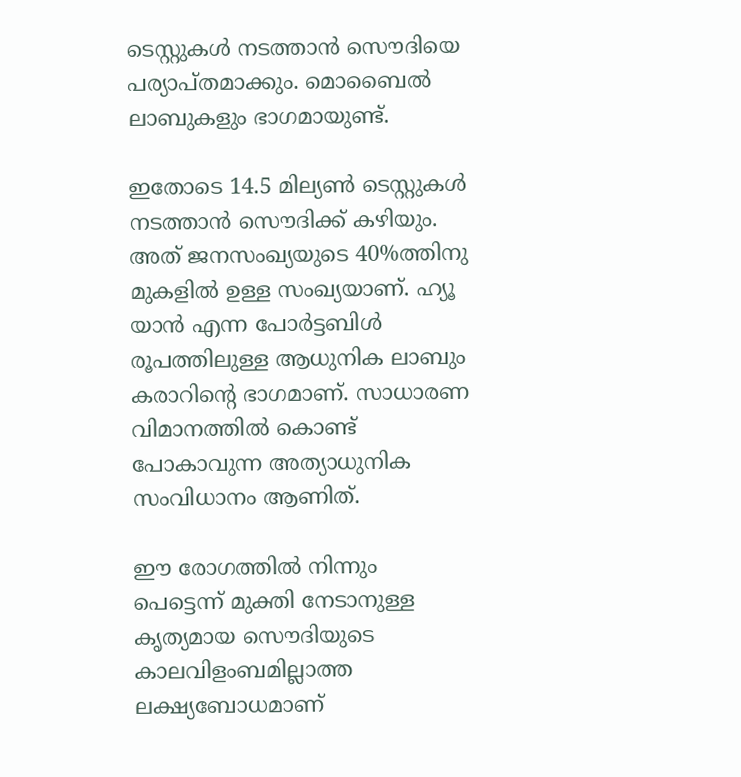ടെസ്റ്റുകള്‍ നടത്താന്‍ സൌദിയെ പര്യാപ്തമാക്കും. മൊബൈല്‍ ലാബുകളും ഭാഗമായുണ്ട്.

ഇതോടെ 14.5 മില്യണ്‍ ടെസ്റ്റുകള്‍ നടത്താന്‍ സൌദിക്ക് കഴിയും. അത് ജനസംഖ്യയുടെ 40%ത്തിനു മുകളില്‍ ഉള്ള സംഖ്യയാണ്. ഹ്യൂ യാന്‍ എന്ന പോര്‍ട്ടബിള്‍ രൂപത്തിലുള്ള ആധുനിക ലാബും കരാറിന്‍റെ ഭാഗമാണ്. സാധാരണ വിമാനത്തില്‍ കൊണ്ട് പോകാവുന്ന അത്യാധുനിക സംവിധാനം ആണിത്.

ഈ രോഗത്തില്‍ നിന്നും പെട്ടെന്ന് മുക്തി നേടാനുള്ള കൃത്യമായ സൌദിയുടെ കാലവിളംബമില്ലാത്ത ലക്ഷ്യബോധമാണ്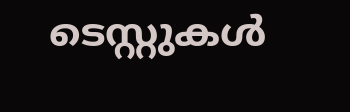ടെസ്റ്റുകള്‍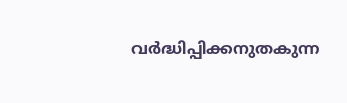വര്‍ദ്ധിപ്പിക്കനുതകുന്ന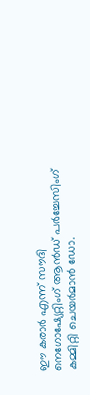ഈ കരാര്‍ എന്ന് സൗദി നെഗോഷ്യേറ്റിംഗ് ആന്‍ഡ്‌ പര്‍ച്ചേസിംഗ് കമ്മിറ്റി ചെയര്‍മാന്‍ ഡോ.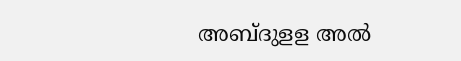അബ്ദുളള അല്‍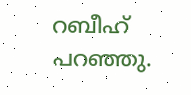റബീഹ് പറഞ്ഞു.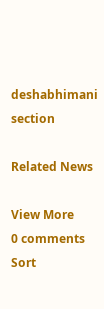deshabhimani section

Related News

View More
0 comments
Sort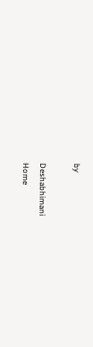by

Deshabhimani
Home